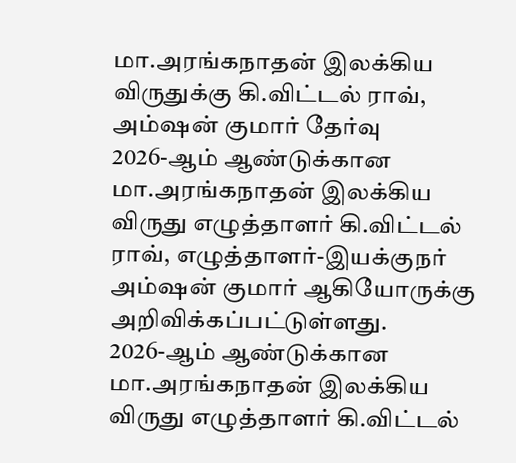மா.அரங்கநாதன் இலக்கிய விருதுக்கு கி.விட்டல் ராவ், அம்ஷன் குமார் தேர்வு
2026-ஆம் ஆண்டுக்கான மா.அரங்கநாதன் இலக்கிய விருது எழுத்தாளர் கி.விட்டல் ராவ், எழுத்தாளர்-இயக்குநர் அம்ஷன் குமார் ஆகியோருக்கு அறிவிக்கப்பட்டுள்ளது.
2026-ஆம் ஆண்டுக்கான மா.அரங்கநாதன் இலக்கிய விருது எழுத்தாளர் கி.விட்டல்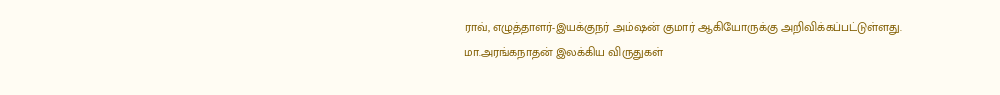ராவ், எழுத்தாளர்-இயக்குநர் அம்ஷன் குமார் ஆகியோருக்கு அறிவிக்கப்பட்டுள்ளது.
மா.அரங்கநாதன் இலக்கிய விருதுகள்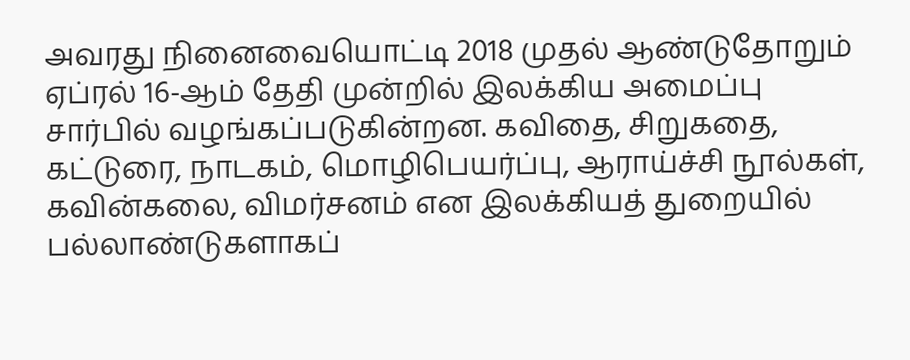அவரது நினைவையொட்டி 2018 முதல் ஆண்டுதோறும் ஏப்ரல் 16-ஆம் தேதி முன்றில் இலக்கிய அமைப்பு சார்பில் வழங்கப்படுகின்றன. கவிதை, சிறுகதை, கட்டுரை, நாடகம், மொழிபெயர்ப்பு, ஆராய்ச்சி நூல்கள், கவின்கலை, விமர்சனம் என இலக்கியத் துறையில் பல்லாண்டுகளாகப்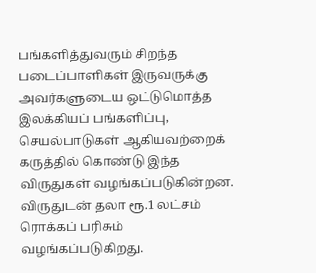பங்களித்துவரும் சிறந்த படைப்பாளிகள் இருவருக்கு அவர்களுடைய ஒட்டுமொத்த இலக்கியப் பங்களிப்பு, செயல்பாடுகள் ஆகியவற்றைக் கருத்தில் கொண்டு இந்த விருதுகள் வழங்கப்படுகின்றன.
விருதுடன் தலா ரூ.1 லட்சம் ரொக்கப் பரிசும் வழங்கப்படுகிறது.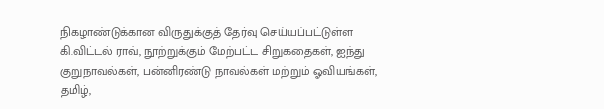நிகழாண்டுக்கான விருதுக்குத் தேர்வு செய்யப்பட்டுள்ள கி.விட்டல் ராவ், நூற்றுக்கும் மேற்பட்ட சிறுகதைகள், ஐந்து குறுநாவல்கள், பன்னிரண்டு நாவல்கள் மற்றும் ஓவியங்கள், தமிழ்,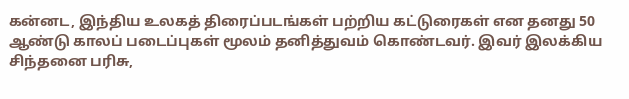கன்னட, இந்திய உலகத் திரைப்படங்கள் பற்றிய கட்டுரைகள் என தனது 50 ஆண்டு காலப் படைப்புகள் மூலம் தனித்துவம் கொண்டவர். இவர் இலக்கிய சிந்தனை பரிசு,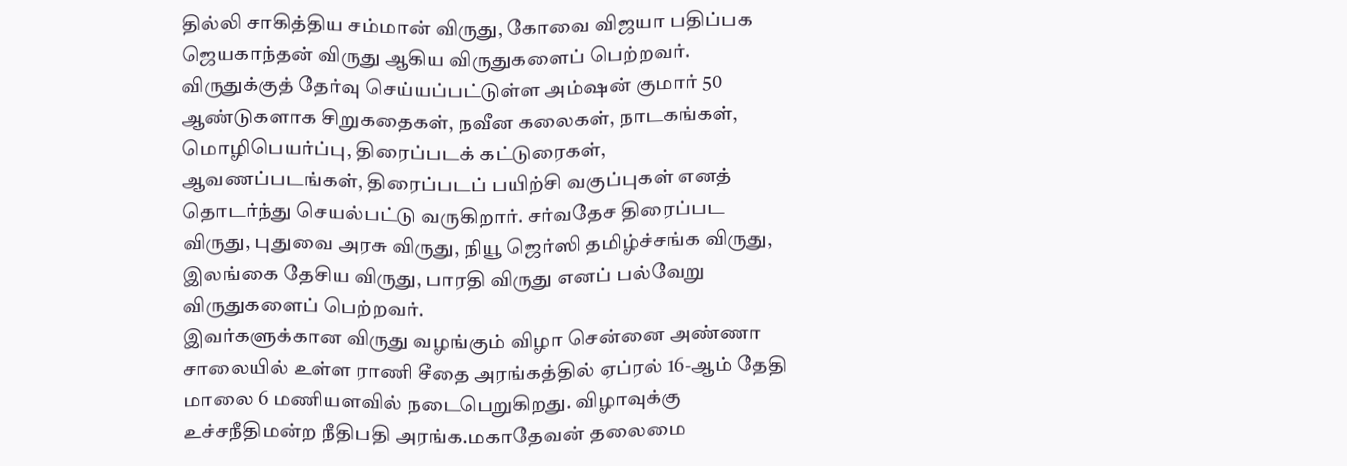தில்லி சாகித்திய சம்மான் விருது, கோவை விஜயா பதிப்பக ஜெயகாந்தன் விருது ஆகிய விருதுகளைப் பெற்றவர்.
விருதுக்குத் தேர்வு செய்யப்பட்டுள்ள அம்ஷன் குமார் 50 ஆண்டுகளாக சிறுகதைகள், நவீன கலைகள், நாடகங்கள், மொழிபெயர்ப்பு, திரைப்படக் கட்டுரைகள், ஆவணப்படங்கள், திரைப்படப் பயிற்சி வகுப்புகள் எனத் தொடர்ந்து செயல்பட்டு வருகிறார். சர்வதேச திரைப்பட விருது, புதுவை அரசு விருது, நியூ ஜெர்ஸி தமிழ்ச்சங்க விருது, இலங்கை தேசிய விருது, பாரதி விருது எனப் பல்வேறு விருதுகளைப் பெற்றவர்.
இவர்களுக்கான விருது வழங்கும் விழா சென்னை அண்ணா சாலையில் உள்ள ராணி சீதை அரங்கத்தில் ஏப்ரல் 16-ஆம் தேதி மாலை 6 மணியளவில் நடைபெறுகிறது. விழாவுக்கு உச்சநீதிமன்ற நீதிபதி அரங்க.மகாதேவன் தலைமை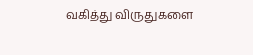வகித்து விருதுகளை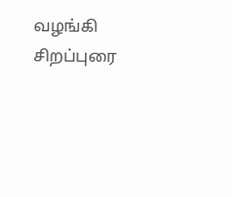வழங்கி சிறப்புரை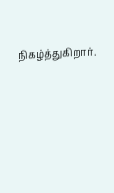நிகழ்த்துகிறார்.